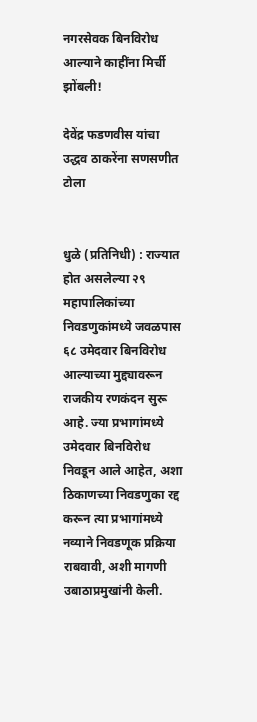नगरसेवक बिनविरोध आल्याने काहींना मिर्ची झोंबली!

देवेंद्र फडणवीस यांचा उद्धव ठाकरेंना सणसणीत टोला


धुळे (प्रतिनिधी) : राज्यात होत असलेल्या २९ महापालिकांच्या निवडणुकांमध्ये जवळपास ६८ उमेदवार बिनविरोध आल्याच्या मुद्द्यावरून राजकीय रणकंदन सुरू आहे. ज्या प्रभागांमध्ये उमेदवार बिनविरोध निवडून आले आहेत, अशा ठिकाणच्या निवडणुका रद्द करून त्या प्रभागांमध्ये नव्याने निवडणूक प्रक्रिया राबवावी, अशी मागणी उबाठाप्रमुखांनी केली.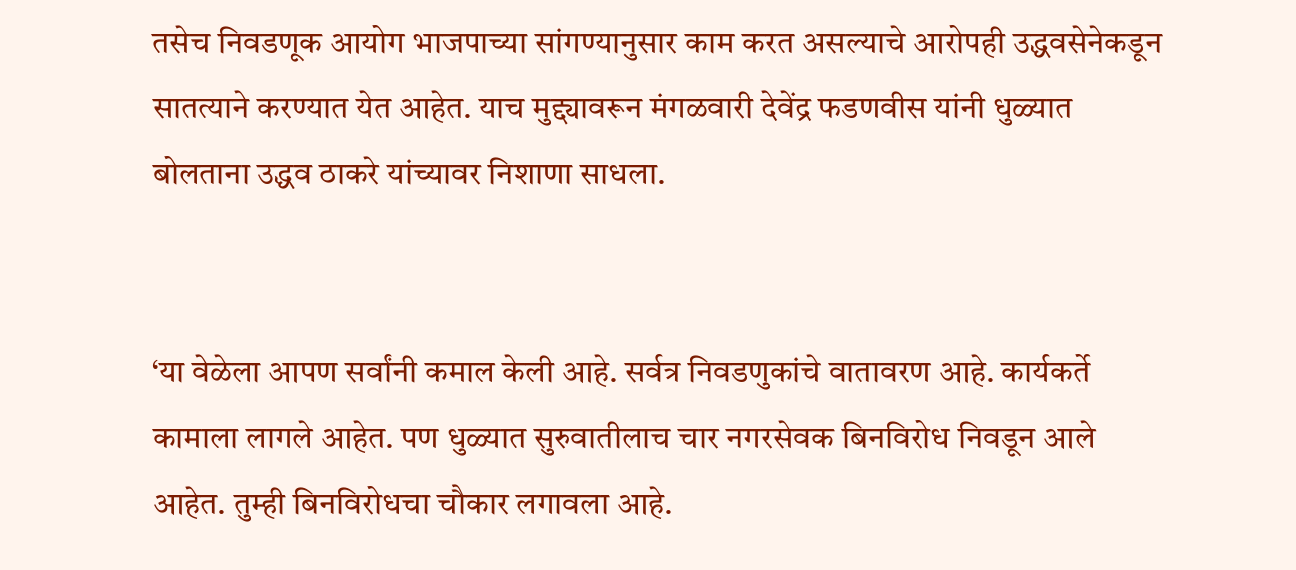तसेच निवडणूक आयोग भाजपाच्या सांगण्यानुसार काम करत असल्याचे आरोपही उद्धवसेनेकडून सातत्याने करण्यात येत आहेत. याच मुद्द्यावरून मंगळवारी देवेंद्र फडणवीस यांनी धुळ्यात बोलताना उद्धव ठाकरे यांच्यावर निशाणा साधला.


‘या वेळेला आपण सर्वांनी कमाल केली आहे. सर्वत्र निवडणुकांचे वातावरण आहे. कार्यकर्ते कामाला लागले आहेत. पण धुळ्यात सुरुवातीलाच चार नगरसेवक बिनविरोध निवडून आले आहेत. तुम्ही बिनविरोधचा चौकार लगावला आहे.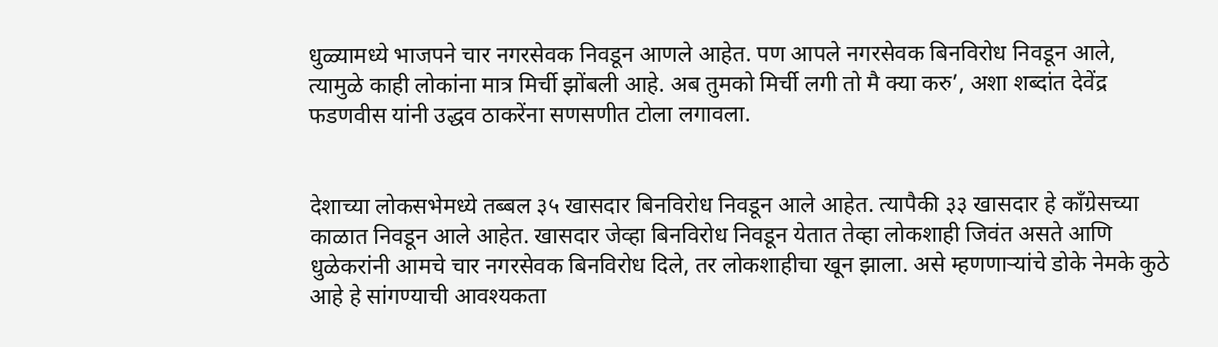धुळ्यामध्ये भाजपने चार नगरसेवक निवडून आणले आहेत. पण आपले नगरसेवक बिनविरोध निवडून आले, त्यामुळे काही लोकांना मात्र मिर्ची झोंबली आहे. अब तुमको मिर्ची लगी तो मै क्या करु’, अशा शब्दांत देवेंद्र फडणवीस यांनी उद्धव ठाकरेंना सणसणीत टोला लगावला.


देशाच्या लोकसभेमध्ये तब्बल ३५ खासदार बिनविरोध निवडून आले आहेत. त्यापैकी ३३ खासदार हे काँग्रेसच्या काळात निवडून आले आहेत. खासदार जेव्हा बिनविरोध निवडून येतात तेव्हा लोकशाही जिवंत असते आणि धुळेकरांनी आमचे चार नगरसेवक बिनविरोध दिले, तर लोकशाहीचा खून झाला. असे म्हणणाऱ्यांचे डोके नेमके कुठे आहे हे सांगण्याची आवश्यकता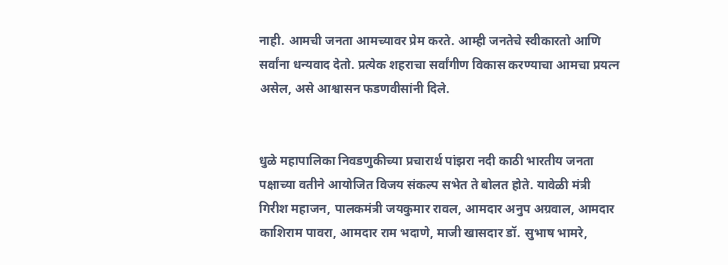नाही. आमची जनता आमच्यावर प्रेम करते. आम्ही जनतेचे स्वीकारतो आणि सर्वांना धन्यवाद देतो. प्रत्येक शहराचा सर्वांगीण विकास करण्याचा आमचा प्रयत्न असेल, असे आश्वासन फडणवीसांनी दिले.


धुळे महापालिका निवडणुकीच्या प्रचारार्थ पांझरा नदी काठी भारतीय जनता पक्षाच्या वतीने आयोजित विजय संकल्प सभेत ते बोलत होते. यावेळी मंत्री गिरीश महाजन, पालकमंत्री जयकुमार रावल, आमदार अनुप अग्रवाल, आमदार काशिराम पावरा, आमदार राम भदाणे, माजी खासदार डॉ. सुभाष भामरे,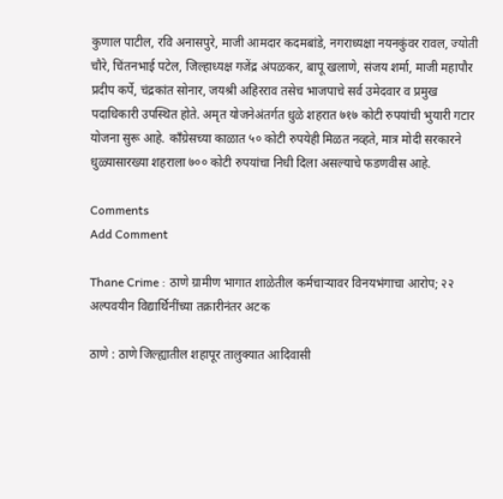कुणाल पाटील, रवि अनासपुरे, माजी आमदार कदमबांडे, नगराध्यक्षा नयनकुंवर रावल, ज्योती चौरे, चिंतनभाई पटेल, जिल्हाध्यक्ष गजेंद्र अंपळकर, बापू खलाणे, संजय शर्मा, माजी महापौर प्रदीप कर्पे, चंद्रकांत सोनार, जयश्री अहिरराव तसेच भाजपाचे सर्व उमेदवार व प्रमुख पदाधिकारी उपस्थित होते. अमृत योजनेअंतर्गत धुळे शहरात ७१७ कोटी रुपयांची भुयारी गटार योजना सुरू आहे. काँग्रेसच्या काळात ५० कोटी रुपयेही मिळत नव्हते, मात्र मोदी सरकारने धुळ्यासारख्या शहराला ७०० कोटी रुपयांचा निधी दिला असल्याचे फडणवीस आहे.

Comments
Add Comment

Thane Crime : ठाणे ग्रामीण भागात शाळेतील कर्मचाऱ्यावर विनयभंगाचा आरोप; २२ अल्पवयीन विद्यार्थिनींच्या तक्रारीनंतर अटक

ठाणे : ठाणे जिल्ह्यातील शहापूर तालुक्यात आदिवासी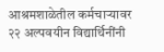आश्रमशाळेतील कर्मचाऱ्यावर २२ अल्पवयीन विद्यार्थिनींनी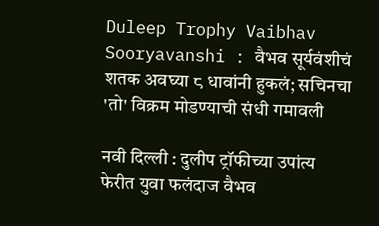Duleep Trophy Vaibhav Sooryavanshi : वैभव सूर्यवंशीचं शतक अवघ्या ८ धावांनी हुकलं; सचिनचा 'तो' विक्रम मोडण्याची संधी गमावली

नवी दिल्ली : दुलीप ट्रॉफीच्या उपांत्य फेरीत युवा फलंदाज वैभव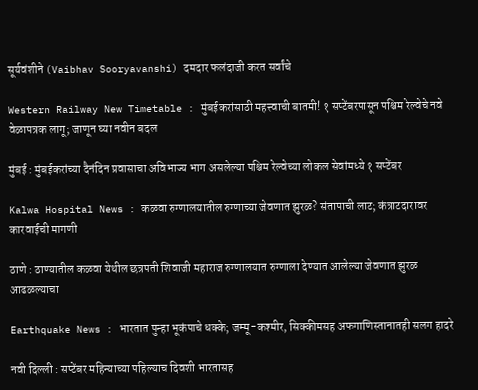सूर्यवंशीने (Vaibhav Sooryavanshi) दमदार फलंदाजी करत सर्वांचे

Western Railway New Timetable : मुंबईकरांसाठी महत्त्वाची बातमी! १ सप्टेंबरपासून पश्चिम रेल्वेचे नवे वेळापत्रक लागू; जाणून घ्या नवीन बदल

मुंबई : मुंबईकरांच्या दैनंदिन प्रवासाचा अविभाज्य भाग असलेल्या पश्चिम रेल्वेच्या लोकल सेवांमध्ये १ सप्टेंबर

Kalwa Hospital News : कळवा रुग्णालयातील रुग्णाच्या जेवणात झुरळ? संतापाची लाट; कंत्राटदारावर कारवाईची मागणी

ठाणे : ठाण्यातील कळवा येथील छत्रपती शिवाजी महाराज रुग्णालयात रुग्णाला देण्यात आलेल्या जेवणात झुरळ आढळल्याचा

Earthquake News : भारतात पुन्हा भूकंपाचे धक्के; जम्मू-कश्मीर, सिक्कीमसह अफगाणिस्तानातही सलग हादरे

नवी दिल्ली : सप्टेंबर महिन्याच्या पहिल्याच दिवशी भारतासह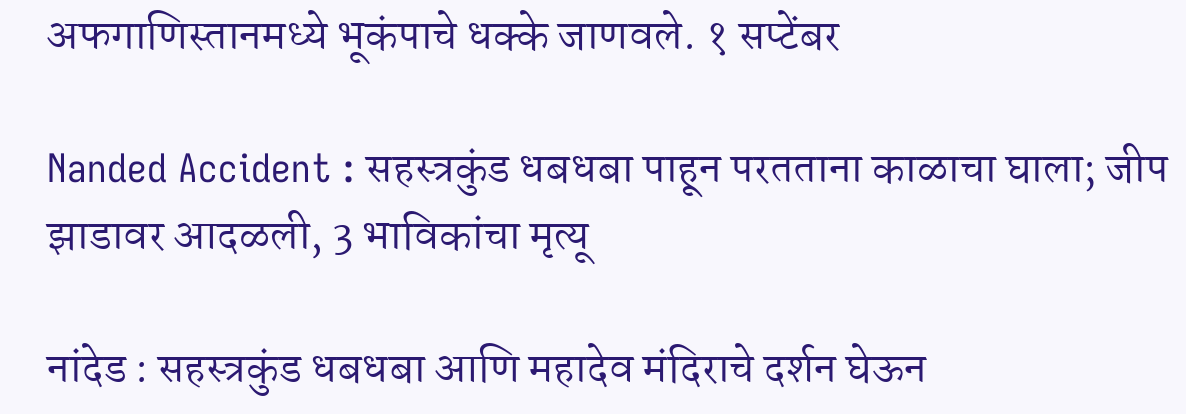अफगाणिस्तानमध्ये भूकंपाचे धक्के जाणवले. १ सप्टेंबर

Nanded Accident : सहस्त्रकुंड धबधबा पाहून परतताना काळाचा घाला; जीप झाडावर आदळली, 3 भाविकांचा मृत्यू

नांदेड : सहस्त्रकुंड धबधबा आणि महादेव मंदिराचे दर्शन घेऊन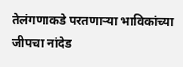तेलंगणाकडे परतणाऱ्या भाविकांच्या जीपचा नांदेड